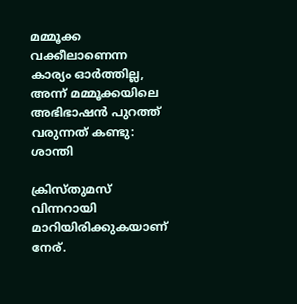മമ്മൂക്ക വക്കീലാണെന്ന കാര്യം ഓര്‍ത്തില്ല, അന്ന് മമ്മൂക്കയിലെ അഭിഭാഷന്‍ പുറത്ത് വരുന്നത് കണ്ടു: ശാന്തി

ക്രിസ്തുമസ് വിന്നറായി മാറിയിരിക്കുകയാണ് നേര്.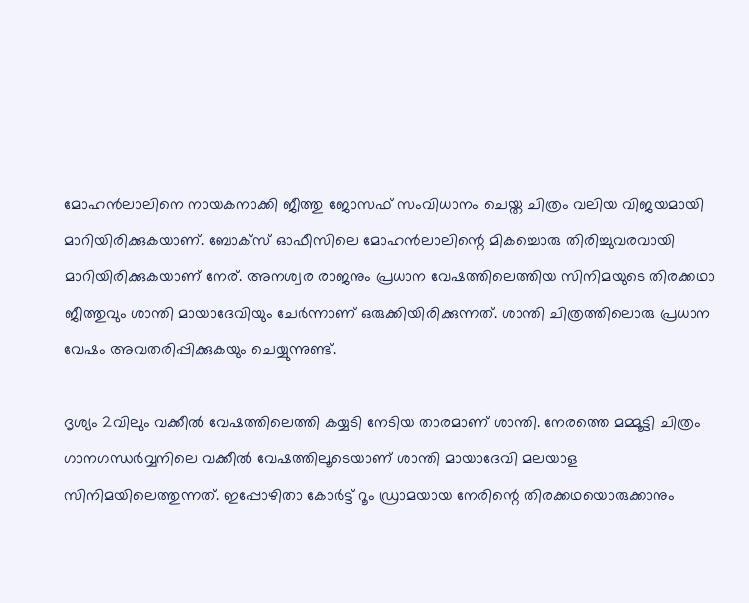മോഹന്‍ലാലിനെ നായകനാക്കി ജീത്തു ജോസഫ് സംവിധാനം ചെയ്ത ചിത്രം വലിയ വിജയമായി മാറിയിരിക്കുകയാണ്. ബോക്‌സ് ഓഫീസിലെ മോഹന്‍ലാലിന്റെ മികച്ചൊരു തിരിച്ചുവരവായി മാറിയിരിക്കുകയാണ് നേര്. അനശ്വര രാജനും പ്രധാന വേഷത്തിലെത്തിയ സിനിമയുടെ തിരക്കഥാ ജീത്തുവും ശാന്തി മായാദേവിയും ചേര്‍ന്നാണ് ഒരുക്കിയിരിക്കുന്നത്. ശാന്തി ചിത്രത്തിലൊരു പ്രധാന വേഷം അവതരിപ്പിക്കുകയും ചെയ്യുന്നുണ്ട്.

ദൃശ്യം 2വിലും വക്കീല്‍ വേഷത്തിലെത്തി കയ്യടി നേടിയ താരമാണ് ശാന്തി. നേരത്തെ മമ്മൂട്ടി ചിത്രം ഗാനഗന്ധര്‍വ്വനിലെ വക്കീല്‍ വേഷത്തിലൂടെയാണ് ശാന്തി മായാദേവി മലയാള സിനിമയിലെത്തുന്നത്. ഇപ്പോഴിതാ കോര്‍ട്ട് റൂം ഡ്രാമയായ നേരിന്റെ തിരക്കഥയൊരുക്കാനും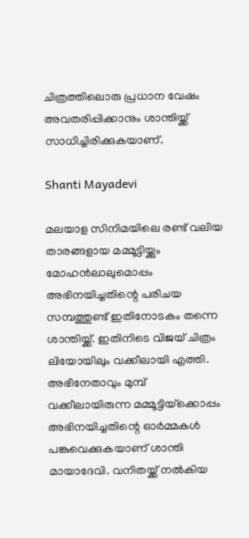ചിത്രത്തിലൊരു പ്രധാന വേഷം അവതരിപ്പിക്കാനും ശാന്തിയ്ക്ക് സാധിച്ചിരിക്കുകയാണ്.

Shanti Mayadevi

മലയാള സിനിമയിലെ രണ്ട് വലിയ താരങ്ങളായ മമ്മൂട്ടിയ്ക്കും മോഹന്‍ലാലുമൊപ്പം അഭിനയിച്ചതിന്റെ പരിചയ സമ്പത്തുണ്ട് ഇതിനോടകം തന്നെ ശാന്തിയ്ക്ക്. ഇതിനിടെ വിജയ് ചിത്രം ലിയോയിലും വക്കീലായി എത്തി. അഭിനേതാവും മുമ്പ് വക്കീലായിരുന്ന മമ്മൂട്ടിയ്‌ക്കൊപ്പം അഭിനയിച്ചതിന്റെ ഓര്‍മ്മകള്‍ പങ്കുവെക്കുകയാണ് ശാന്തി മായാദേവി. വനിതയ്ക്ക് നല്‍കിയ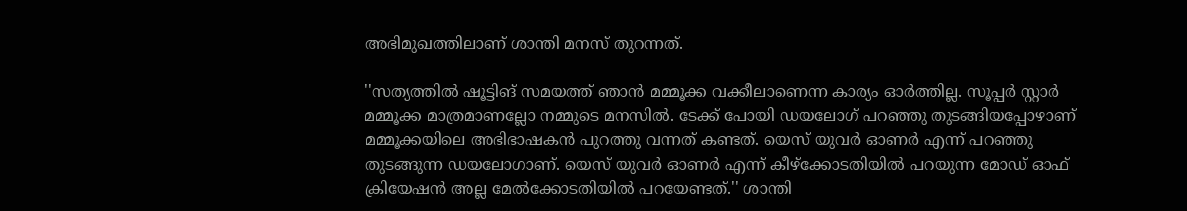അഭിമുഖത്തിലാണ് ശാന്തി മനസ് തുറന്നത്.

''സത്യത്തില്‍ ഷൂട്ടിങ് സമയത്ത് ഞാന്‍ മമ്മൂക്ക വക്കീലാണെന്ന കാര്യം ഓര്‍ത്തില്ല. സൂപ്പര്‍ സ്റ്റാര്‍ മമ്മൂക്ക മാത്രമാണല്ലോ നമ്മുടെ മനസില്‍. ടേക്ക് പോയി ഡയലോഗ് പറഞ്ഞു തുടങ്ങിയപ്പോഴാണ് മമ്മൂക്കയിലെ അഭിഭാഷകന്‍ പുറത്തു വന്നത് കണ്ടത്. യെസ് യുവര്‍ ഓണര്‍ എന്ന് പറഞ്ഞു തുടങ്ങുന്ന ഡയലോഗാണ്. യെസ് യുവര്‍ ഓണര്‍ എന്ന് കീഴ്‌ക്കോടതിയില്‍ പറയുന്ന മോഡ് ഓഫ് ക്രിയേഷന്‍ അല്ല മേല്‍ക്കോടതിയില്‍ പറയേണ്ടത്.'' ശാന്തി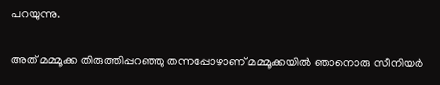പറയുന്നു.

അത് മമ്മൂക്ക തിരുത്തിപ്പറഞ്ഞു തന്നപ്പോഴാണ് മമ്മൂക്കയില്‍ ഞാനൊരു സീനിയര്‍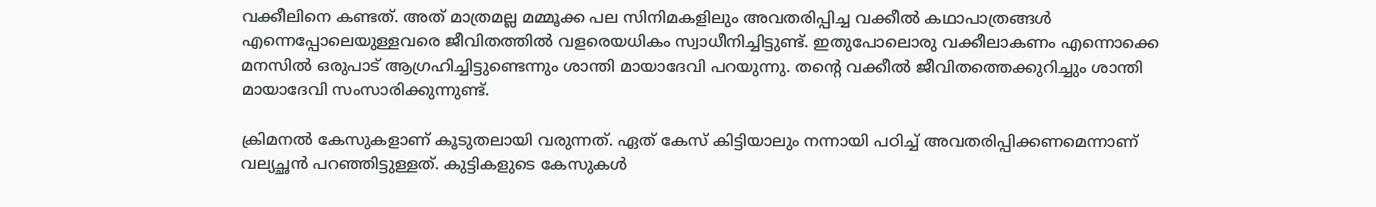വക്കീലിനെ കണ്ടത്. അത് മാത്രമല്ല മമ്മൂക്ക പല സിനിമകളിലും അവതരിപ്പിച്ച വക്കീല്‍ കഥാപാത്രങ്ങള്‍ എന്നെപ്പോലെയുള്ളവരെ ജീവിതത്തില്‍ വളരെയധികം സ്വാധീനിച്ചിട്ടുണ്ട്. ഇതുപോലൊരു വക്കീലാകണം എന്നൊക്കെ മനസില്‍ ഒരുപാട് ആഗ്രഹിച്ചിട്ടുണ്ടെന്നും ശാന്തി മായാദേവി പറയുന്നു. തന്റെ വക്കീല്‍ ജീവിതത്തെക്കുറിച്ചും ശാന്തി മായാദേവി സംസാരിക്കുന്നുണ്ട്.

ക്രിമനല്‍ കേസുകളാണ് കൂടുതലായി വരുന്നത്. ഏത് കേസ് കിട്ടിയാലും നന്നായി പഠിച്ച് അവതരിപ്പിക്കണമെന്നാണ് വല്യച്ഛന്‍ പറഞ്ഞിട്ടുള്ളത്. കുട്ടികളുടെ കേസുകള്‍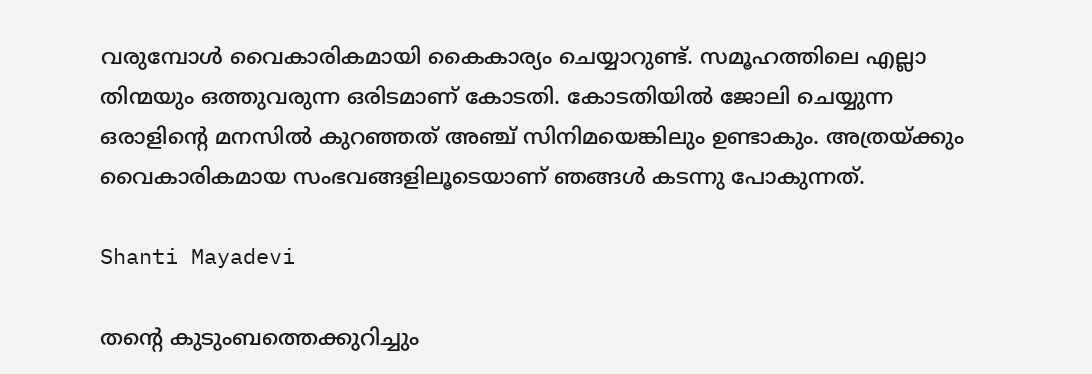വരുമ്പോള്‍ വൈകാരികമായി കൈകാര്യം ചെയ്യാറുണ്ട്. സമൂഹത്തിലെ എല്ലാ തിന്മയും ഒത്തുവരുന്ന ഒരിടമാണ് കോടതി. കോടതിയില്‍ ജോലി ചെയ്യുന്ന ഒരാളിന്റെ മനസില്‍ കുറഞ്ഞത് അഞ്ച് സിനിമയെങ്കിലും ഉണ്ടാകും. അത്രയ്ക്കും വൈകാരികമായ സംഭവങ്ങളിലൂടെയാണ് ഞങ്ങള്‍ കടന്നു പോകുന്നത്.

Shanti Mayadevi

തന്റെ കുടുംബത്തെക്കുറിച്ചും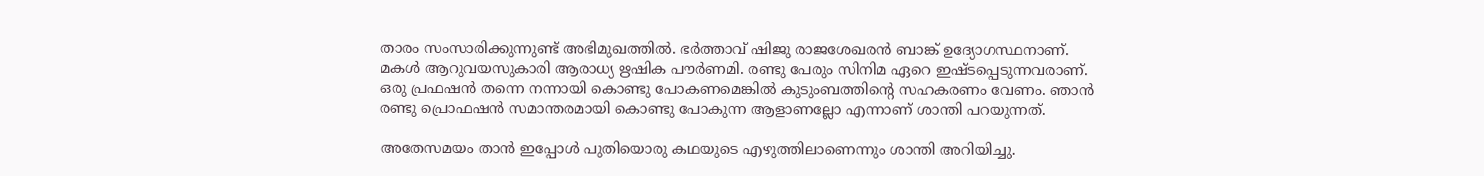താരം സംസാരിക്കുന്നുണ്ട് അഭിമുഖത്തില്‍. ഭര്‍ത്താവ് ഷിജു രാജശേഖരന്‍ ബാങ്ക് ഉദ്യോഗസ്ഥനാണ്. മകള്‍ ആറുവയസുകാരി ആരാധ്യ ഋഷിക പൗര്‍ണമി. രണ്ടു പേരും സിനിമ ഏറെ ഇഷ്ടപ്പെടുന്നവരാണ്. ഒരു പ്രഫഷന്‍ തന്നെ നന്നായി കൊണ്ടു പോകണമെങ്കില്‍ കുടുംബത്തിന്റെ സഹകരണം വേണം. ഞാന്‍ രണ്ടു പ്രൊഫഷന്‍ സമാന്തരമായി കൊണ്ടു പോകുന്ന ആളാണല്ലോ എന്നാണ് ശാന്തി പറയുന്നത്.

അതേസമയം താന്‍ ഇപ്പോള്‍ പുതിയൊരു കഥയുടെ എഴുത്തിലാണെന്നും ശാന്തി അറിയിച്ചു.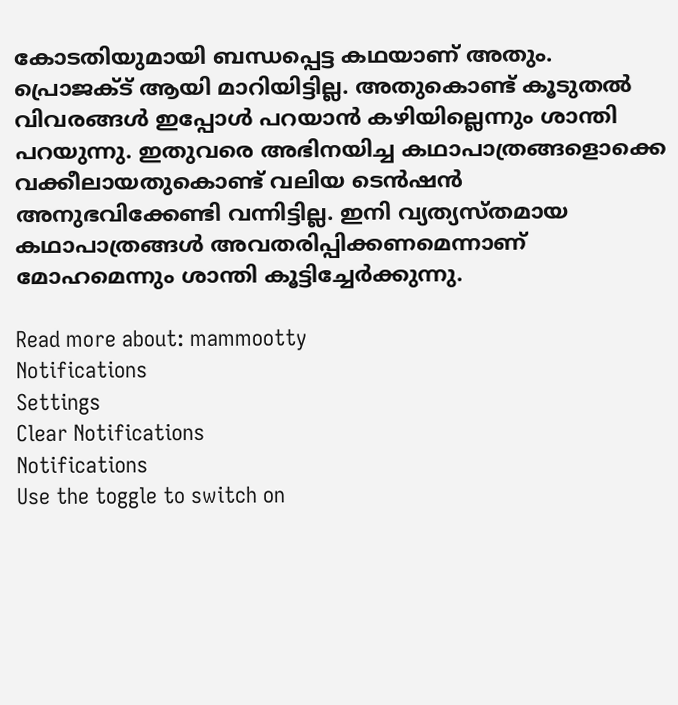കോടതിയുമായി ബന്ധപ്പെട്ട കഥയാണ് അതും. പ്രൊജക്ട് ആയി മാറിയിട്ടില്ല. അതുകൊണ്ട് കൂടുതല്‍ വിവരങ്ങള്‍ ഇപ്പോള്‍ പറയാന്‍ കഴിയില്ലെന്നും ശാന്തി പറയുന്നു. ഇതുവരെ അഭിനയിച്ച കഥാപാത്രങ്ങളൊക്കെ വക്കീലായതുകൊണ്ട് വലിയ ടെന്‍ഷന്‍ അനുഭവിക്കേണ്ടി വന്നിട്ടില്ല. ഇനി വ്യത്യസ്തമായ കഥാപാത്രങ്ങള്‍ അവതരിപ്പിക്കണമെന്നാണ് മോഹമെന്നും ശാന്തി കൂട്ടിച്ചേര്‍ക്കുന്നു.

Read more about: mammootty
Notifications
Settings
Clear Notifications
Notifications
Use the toggle to switch on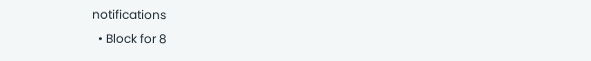notifications
  • Block for 8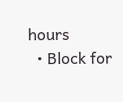hours
  • Block for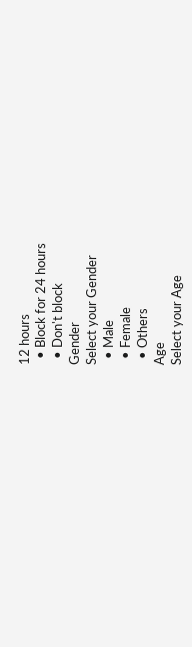12 hours
  • Block for 24 hours
  • Don't block
Gender
Select your Gender
  • Male
  • Female
  • Others
Age
Select your Age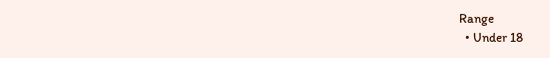Range
  • Under 18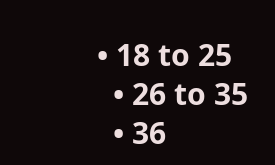• 18 to 25
  • 26 to 35
  • 36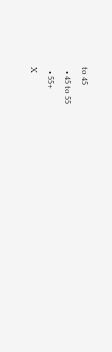to 45
  • 45 to 55
  • 55+
X